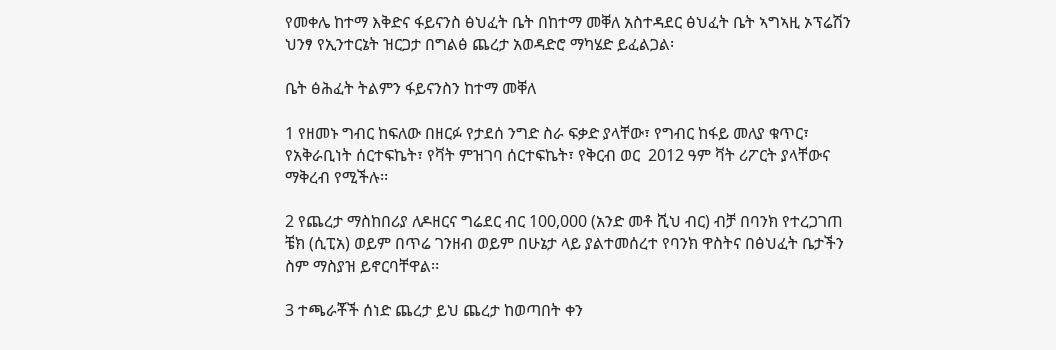የመቀሌ ከተማ እቅድና ፋይናንስ ፅህፈት ቤት በከተማ መቐለ አስተዳደር ፅህፈት ቤት ኣግኣዚ ኦፕሬሽን ህንፃ የኢንተርኔት ዝርጋታ በግልፅ ጨረታ አወዳድሮ ማካሄድ ይፈልጋል፡

ቤት ፅሕፈት ትልምን ፋይናንስን ከተማ መቐለ

1 የዘመኑ ግብር ከፍለው በዘርፉ የታደሰ ንግድ ስራ ፍቃድ ያላቸው፣ የግብር ከፋይ መለያ ቁጥር፣ የአቅራቢነት ሰርተፍኬት፣ የቫት ምዝገባ ሰርተፍኬት፣ የቅርብ ወር  2012 ዓም ቫት ሪፖርት ያላቸውና ማቅረብ የሚችሉ፡፡

2 የጨረታ ማስከበሪያ ለዶዘርና ግሬደር ብር 100,000 (አንድ መቶ ሺህ ብር) ብቻ በባንክ የተረጋገጠ ቼክ (ሲፒአ) ወይም በጥሬ ገንዘብ ወይም በሁኔታ ላይ ያልተመሰረተ የባንክ ዋስትና በፅህፈት ቤታችን ስም ማስያዝ ይኖርባቸዋል፡፡

3 ተጫራቾች ሰነድ ጨረታ ይህ ጨረታ ከወጣበት ቀን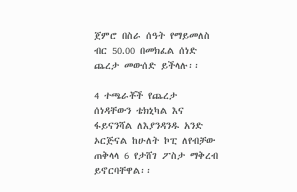ጀምሮ በስራ ሰዓት የማይመለስ ብር 50.00 በመክፈል ሰነድ ጨረታ መውሰድ ይችላሉ፡፡

4 ተጫራቾች የጨረታ ሰነዳቸውን ቴክኒካል እና ፋይናንሻል ለእያንዳንዱ አንድ ኦርጅናል ከሁለት ኮፒ ለየብቻው ጠቅላላ 6 የታሸገ ፖስታ ማቅረብ ይኖርባቸዋል፡፡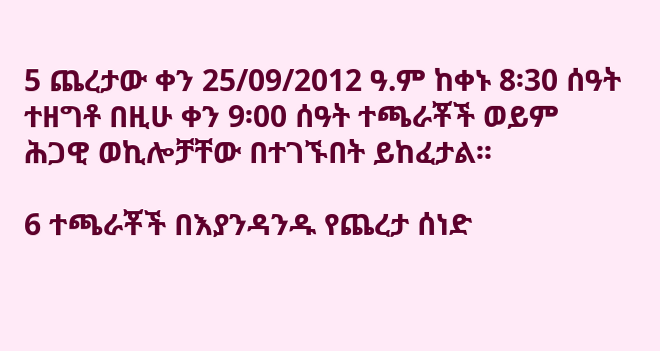5 ጨረታው ቀን 25/09/2012 ዓ.ም ከቀኑ 8፡30 ሰዓት ተዘግቶ በዚሁ ቀን 9፡00 ሰዓት ተጫራቾች ወይም ሕጋዊ ወኪሎቻቸው በተገኙበት ይከፈታል፡፡

6 ተጫራቾች በእያንዳንዱ የጨረታ ሰነድ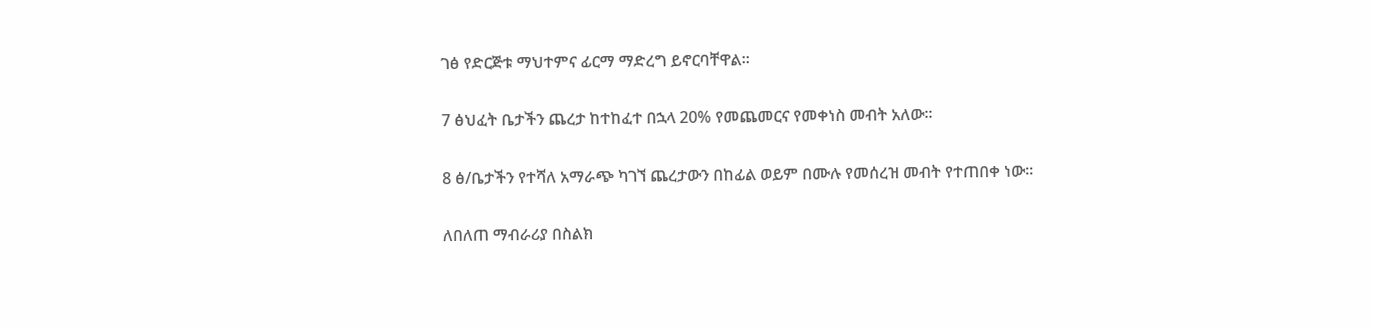ገፅ የድርጅቱ ማህተምና ፊርማ ማድረግ ይኖርባቸዋል፡፡

7 ፅህፈት ቤታችን ጨረታ ከተከፈተ በኋላ 20% የመጨመርና የመቀነስ መብት አለው፡፡

8 ፅ/ቤታችን የተሻለ አማራጭ ካገኘ ጨረታውን በከፊል ወይም በሙሉ የመሰረዝ መብት የተጠበቀ ነው፡፡

ለበለጠ ማብራሪያ በስልክ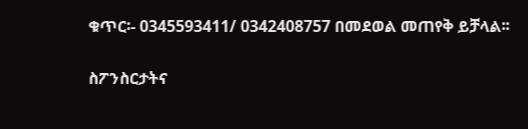ቁጥር፡- 0345593411/ 0342408757 በመደወል መጠየቅ ይቻላል፡፡

ስፖንስርታትና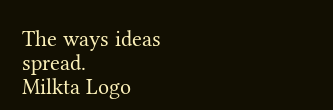The ways ideas spread.
Milkta Logo